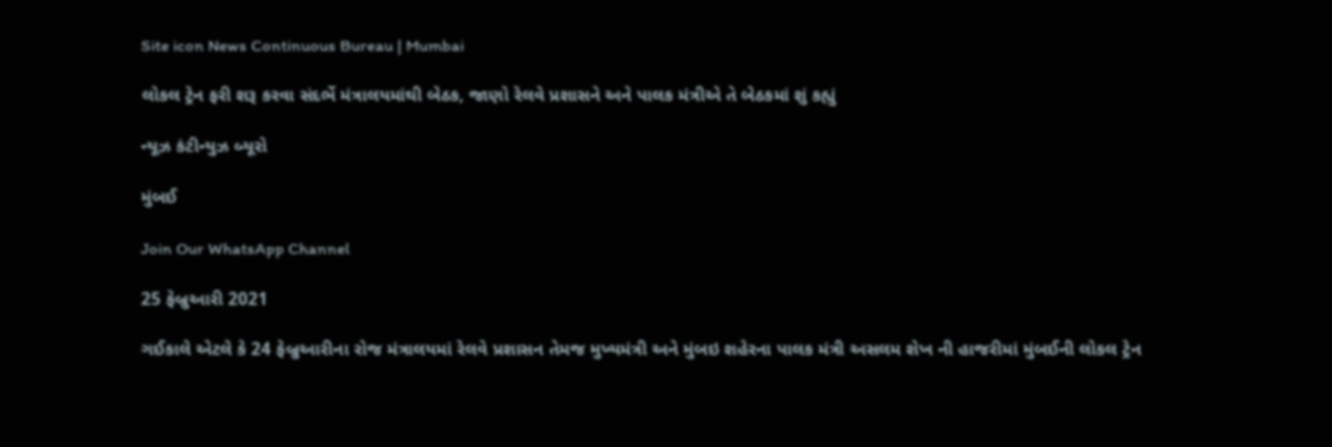Site icon News Continuous Bureau | Mumbai

લોકલ ટ્રેન ફરી શરૂ કરવા સંદર્ભે મંત્રાલયમાંથી બેઠક, જાણો રેલવે પ્રશાસને અને પાલક મંત્રીએ તે બેઠકમાં શું કહ્યું

ન્યૂઝ કંટીન્યુઝ બ્યૂરો

મુંબઈ

Join Our WhatsApp Channel

25 ફેબ્રુઆરી 2021

ગઈકાલે એટલે કે 24 ફેબ્રુઆરીના રોજ મંત્રાલયમાં રેલવે પ્રશાસન તેમજ મુખ્યમંત્રી અને મુંબઇ શહેરના પાલક મંત્રી અસલમ શેખ ની હાજરીમાં મુંબઈની લોકલ ટ્રેન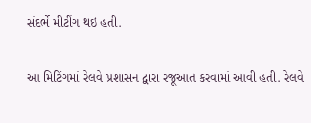સંદર્ભે મીટીંગ થઇ હતી.

આ મિટિંગમાં રેલવે પ્રશાસન દ્વારા રજૂઆત કરવામાં આવી હતી. રેલવે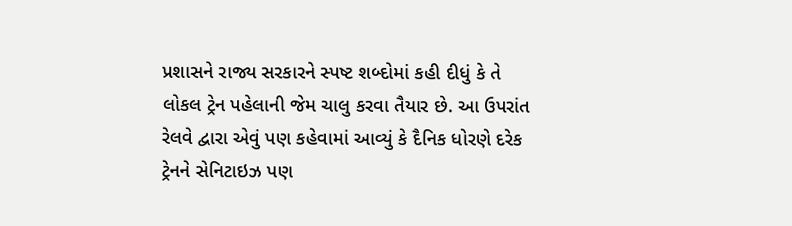પ્રશાસને રાજ્ય સરકારને સ્પષ્ટ શબ્દોમાં કહી દીધું કે તે લોકલ ટ્રેન પહેલાની જેમ ચાલુ કરવા તૈયાર છે. આ ઉપરાંત રેલવે દ્વારા એવું પણ કહેવામાં આવ્યું કે દૈનિક ધોરણે દરેક ટ્રેનને સેનિટાઇઝ પણ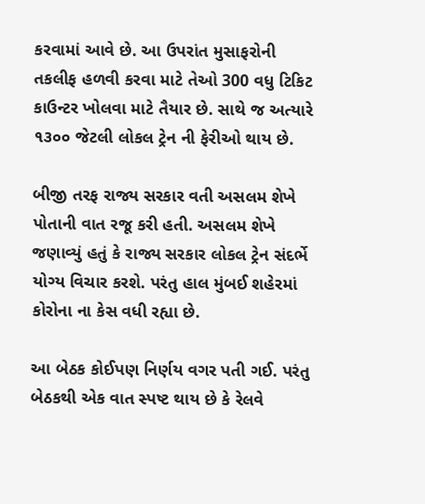કરવામાં આવે છે. આ ઉપરાંત મુસાફરોની તકલીફ હળવી કરવા માટે તેઓ 300 વધુ ટિકિટ કાઉન્ટર ખોલવા માટે તૈયાર છે. સાથે જ અત્યારે ૧૩૦૦ જેટલી લોકલ ટ્રેન ની ફેરીઓ થાય છે.

બીજી તરફ રાજ્ય સરકાર વતી અસલમ શેખે પોતાની વાત રજૂ કરી હતી. અસલમ શેખે જણાવ્યું હતું કે રાજ્ય સરકાર લોકલ ટ્રેન સંદર્ભે યોગ્ય વિચાર કરશે. પરંતુ હાલ મુંબઈ શહેરમાં કોરોના ના કેસ વધી રહ્યા છે.

આ બેઠક કોઈપણ નિર્ણય વગર પતી ગઈ. પરંતુ બેઠકથી એક વાત સ્પષ્ટ થાય છે કે રેલવે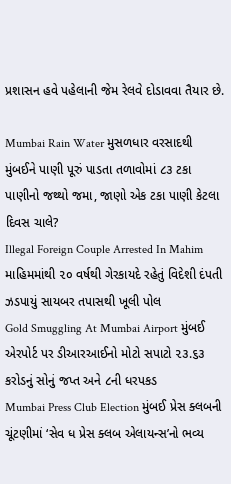પ્રશાસન હવે પહેલાની જેમ રેલવે દોડાવવા તૈયાર છે.

Mumbai Rain Water મુસળધાર વરસાદથી મુંબઈને પાણી પૂરું પાડતા તળાવોમાં ૮૩ ટકા પાણીનો જથ્થો જમા, જાણો એક ટકા પાણી કેટલા દિવસ ચાલે?
Illegal Foreign Couple Arrested In Mahim માહિમમાંથી ૨૦ વર્ષથી ગેરકાયદે રહેતું વિદેશી દંપતી ઝડપાયું સાયબર તપાસથી ખૂલી પોલ
Gold Smuggling At Mumbai Airport મુંબઈ એરપોર્ટ પર ડીઆરઆઈનો મોટો સપાટો ૨૩.૬૩ કરોડનું સોનું જપ્ત અને ૮ની ધરપકડ
Mumbai Press Club Election મુંબઈ પ્રેસ ક્લબની ચૂંટણીમાં ‘સેવ ધ પ્રેસ ક્લબ એલાયન્સ’નો ભવ્ય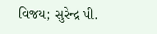વિજય; સુરેન્દ્ર પી.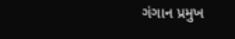ગંગાન પ્રમુખ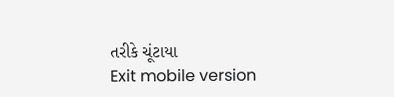તરીકે ચૂંટાયા
Exit mobile version